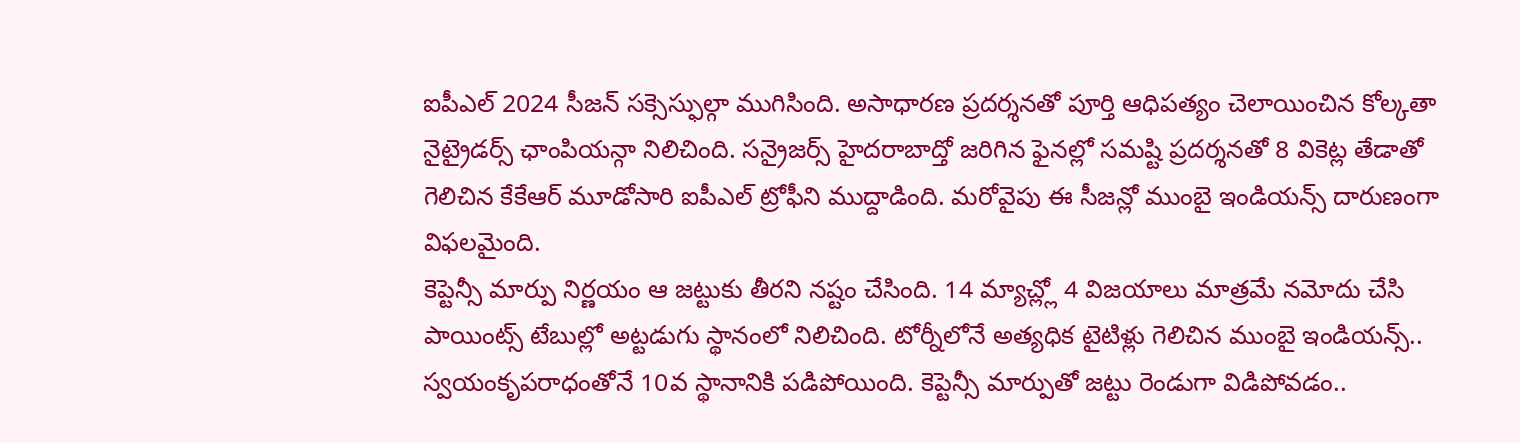ఐపీఎల్ 2024 సీజన్ సక్సెస్ఫుల్గా ముగిసింది. అసాధారణ ప్రదర్శనతో పూర్తి ఆధిపత్యం చెలాయించిన కోల్కతా నైట్రైడర్స్ ఛాంపియన్గా నిలిచింది. సన్రైజర్స్ హైదరాబాద్తో జరిగిన ఫైనల్లో సమష్టి ప్రదర్శనతో 8 వికెట్ల తేడాతో గెలిచిన కేకేఆర్ మూడోసారి ఐపీఎల్ ట్రోఫీని ముద్దాడింది. మరోవైపు ఈ సీజన్లో ముంబై ఇండియన్స్ దారుణంగా విఫలమైంది.
కెప్టెన్సీ మార్పు నిర్ణయం ఆ జట్టుకు తీరని నష్టం చేసింది. 14 మ్యాచ్ల్లో 4 విజయాలు మాత్రమే నమోదు చేసి పాయింట్స్ టేబుల్లో అట్టడుగు స్థానంలో నిలిచింది. టోర్నీలోనే అత్యధిక టైటిళ్లు గెలిచిన ముంబై ఇండియన్స్.. స్వయంకృపరాధంతోనే 10వ స్థానానికి పడిపోయింది. కెప్టెన్సీ మార్పుతో జట్టు రెండుగా విడిపోవడం..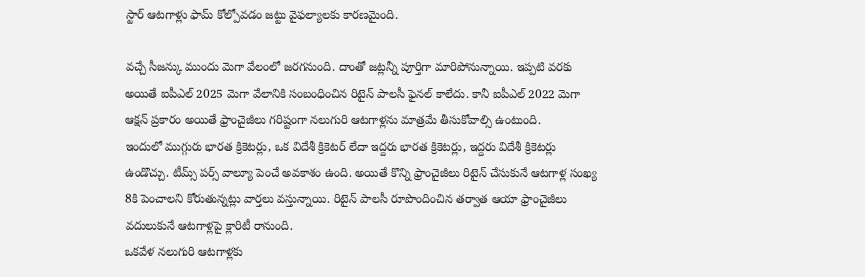స్టార్ ఆటగాళ్లు ఫామ్ కోల్పోవడం జట్టు వైఫల్యాలకు కారణమైంది.

వచ్చే సీజన్కు ముందు మెగా వేలంలో జరగనుంది. దాంతో జట్లన్నీ పూర్తిగా మారిపోనున్నాయి. ఇప్పటి వరకు అయితే ఐపీఎల్ 2025 మెగా వేలానికి సంబంధించిన రిటైన్ పాలసీ ఫైనల్ కాలేదు. కానీ ఐపీఎల్ 2022 మెగా ఆక్షన్ ప్రకారం అయితే ఫ్రాంచైజీలు గరిష్టంగా నలుగురి ఆటగాళ్లను మాత్రమే తీసుకోవాల్సి ఉంటుంది.
ఇందులో ముగ్గురు భారత క్రికెటర్లు, ఒక విదేశీ క్రికెటర్ లేదా ఇద్దరు భారత క్రికెటర్లు, ఇద్దరు విదేశీ క్రికెటర్లు ఉండొచ్చు. టీమ్స్ పర్స్ వాల్యూ పెంచే అవకాశం ఉంది. అయితే కొన్ని ఫ్రాంచైజీలు రిటైన్ చేసుకునే ఆటగాళ్ల సంఖ్య 8కి పెంచాలని కోరుతున్నట్లు వార్తలు వస్తున్నాయి. రిటైన్ పాలసీ రూపొందించిన తర్వాత ఆయా ఫ్రాంచైజీలు వదులుకునే ఆటగాళ్లపై క్లారిటీ రానుంది.
ఒకవేళ నలుగురి ఆటగాళ్లకు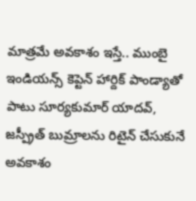మాత్రమే అవకాశం ఇస్తే.. ముంబై ఇండియన్స్ కెప్టెన్ హార్దిక్ పాండ్యాతో పాటు సూర్యకుమార్ యాదవ్, జస్ప్రీత్ బుమ్రాలను రిటైన్ చేసుకునే అవకాశం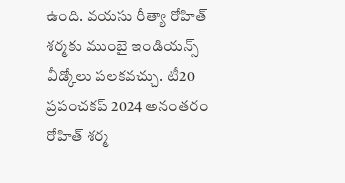ఉంది. వయసు రీత్యా రోహిత్ శర్మకు ముంబై ఇండియన్స్ వీడ్కోలు పలకవచ్చు. టీ20 ప్రపంచకప్ 2024 అనంతరం రోహిత్ శర్మ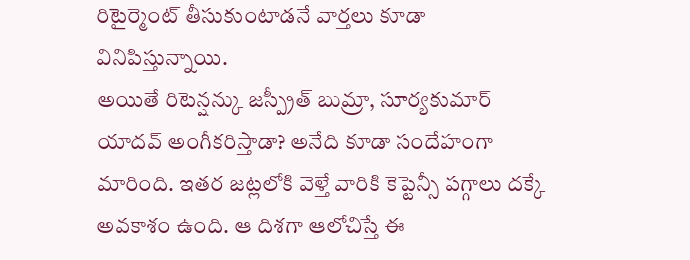రిటైర్మెంట్ తీసుకుంటాడనే వార్తలు కూడా వినిపిస్తున్నాయి.
అయితే రిటెన్షన్కు జస్ప్రీత్ బుమ్రా, సూర్యకుమార్ యాదవ్ అంగీకరిస్తాడా? అనేది కూడా సందేహంగా మారింది. ఇతర జట్లలోకి వెళ్తే వారికి కెప్టెన్సీ పగ్గాలు దక్కే అవకాశం ఉంది. ఆ దిశగా ఆలోచిస్తే ఈ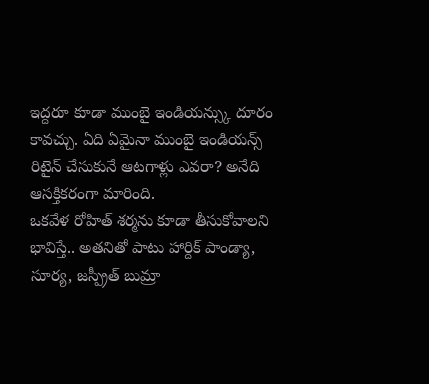ఇద్దరూ కూడా ముంబై ఇండియన్స్కు దూరం కావచ్చు. ఏది ఏమైనా ముంబై ఇండియన్స్ రిటైన్ చేసుకునే ఆటగాళ్లు ఎవరా? అనేది ఆసక్తికరంగా మారింది.
ఒకవేళ రోహిత్ శర్మను కూడా తీసుకోవాలని భావిస్తే.. అతనితో పాటు హార్దిక్ పాండ్యా, సూర్య, జస్ప్రీత్ బుమ్రా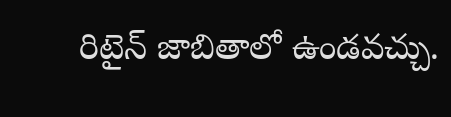రిటైన్ జాబితాలో ఉండవచ్చు.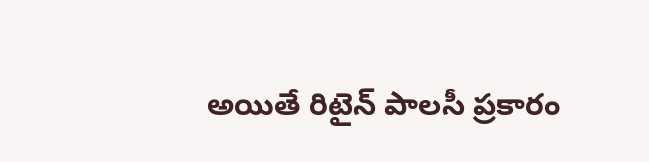అయితే రిటైన్ పాలసీ ప్రకారం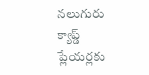నలుగురు క్యాప్డ్ ప్లేయర్లకు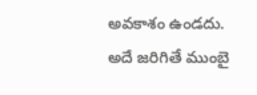అవకాశం ఉండదు. అదే జరిగితే ముంబై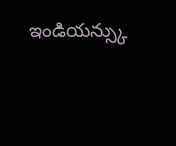ఇండియన్స్కు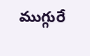ముగ్గురే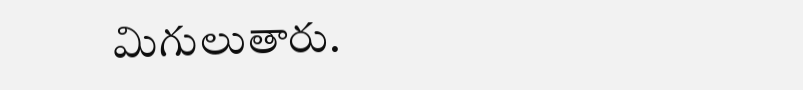మిగులుతారు.